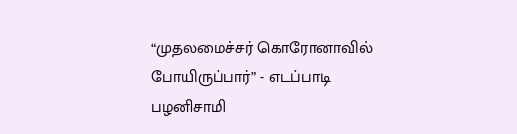“முதலமைச்சர் கொரோனாவில் போயிருப்பார்” - எடப்பாடி பழனிசாமி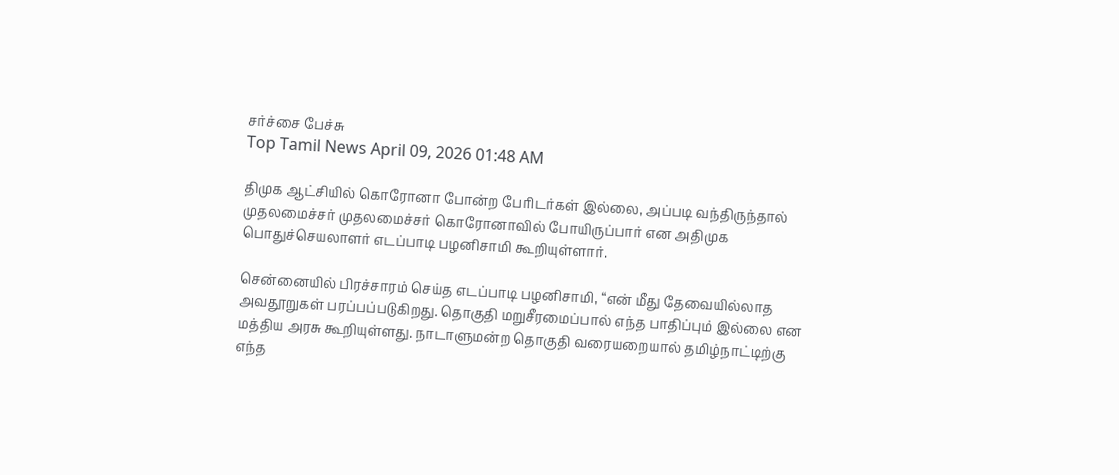சர்ச்சை பேச்சு
Top Tamil News April 09, 2026 01:48 AM

திமுக ஆட்சியில் கொரோனா போன்ற பேரிடர்கள் இல்லை, அப்படி வந்திருந்தால் முதலமைச்சர் முதலமைச்சர் கொரோனாவில் போயிருப்பார் என அதிமுக பொதுச்செயலாளர் எடப்பாடி பழனிசாமி கூறியுள்ளார்.

சென்னையில் பிரச்சாரம் செய்த எடப்பாடி பழனிசாமி, “என் மீது தேவையில்லாத அவதூறுகள் பரப்பப்படுகிறது. தொகுதி மறுசீரமைப்பால் எந்த பாதிப்பும் இல்லை என மத்திய அரசு கூறியுள்ளது. நாடாளுமன்ற தொகுதி வரையறையால் தமிழ்நாட்டிற்கு எந்த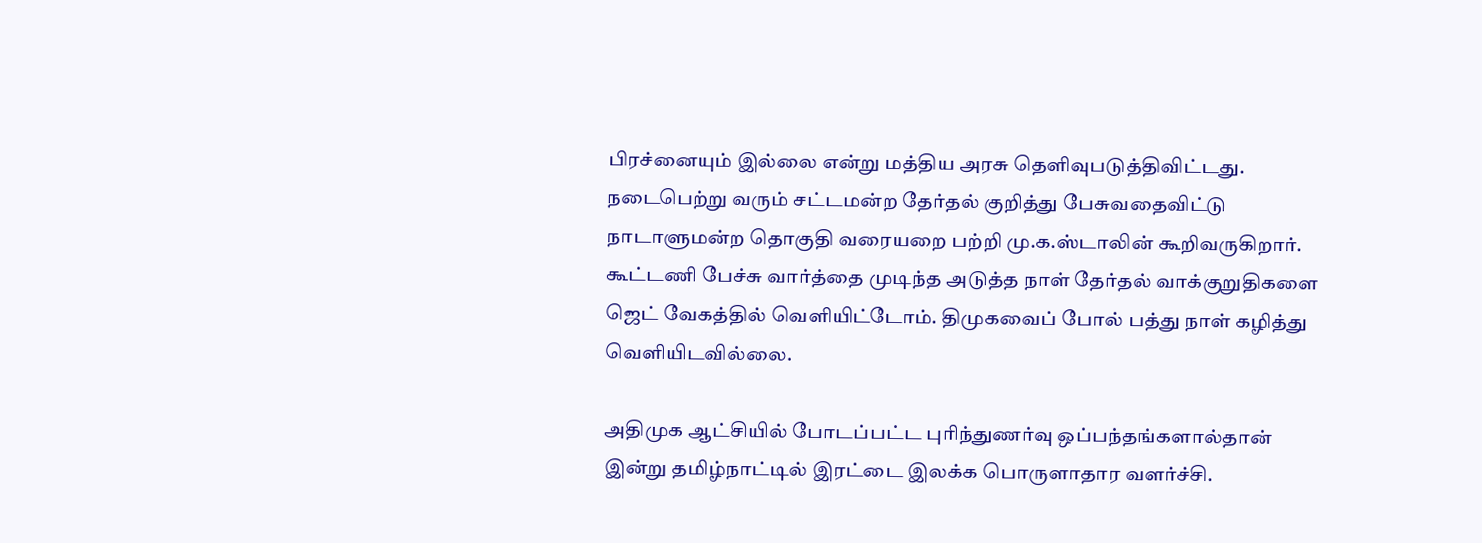பிரச்னையும் இல்லை என்று மத்திய அரசு தெளிவுபடுத்திவிட்டது. நடைபெற்று வரும் சட்டமன்ற தேர்தல் குறித்து பேசுவதைவிட்டு நாடாளுமன்ற தொகுதி வரையறை பற்றி மு.க.ஸ்டாலின் கூறிவருகிறார். கூட்டணி பேச்சு வார்த்தை முடிந்த அடுத்த நாள் தேர்தல் வாக்குறுதிகளை  ஜெட் வேகத்தில் வெளியிட்டோம். திமுகவைப் போல் பத்து நாள் கழித்து வெளியிடவில்லை.

அதிமுக ஆட்சியில் போடப்பட்ட புரிந்துணர்வு ஒப்பந்தங்களால்தான் இன்று தமிழ்நாட்டில் இரட்டை இலக்க பொருளாதார வளர்ச்சி.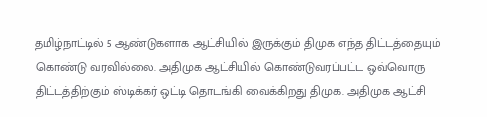தமிழ்நாட்டில் 5 ஆண்டுகளாக ஆட்சியில் இருக்கும் திமுக எந்த திட்டத்தையும் கொண்டு வரவில்லை. அதிமுக ஆட்சியில் கொண்டுவரப்பட்ட ஒவ்வொரு திட்டத்திற்கும் ஸ்டிக்கர் ஒட்டி தொடங்கி வைக்கிறது திமுக. அதிமுக ஆட்சி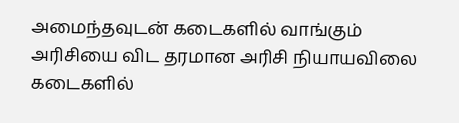அமைந்தவுடன் கடைகளில் வாங்கும் அரிசியை விட தரமான அரிசி நியாயவிலை கடைகளில்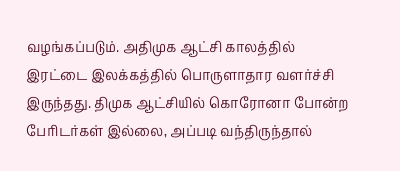வழங்கப்படும். அதிமுக ஆட்சி காலத்தில் இரட்டை இலக்கத்தில் பொருளாதார வளர்ச்சி இருந்தது. திமுக ஆட்சியில் கொரோனா போன்ற பேரிடர்கள் இல்லை, அப்படி வந்திருந்தால்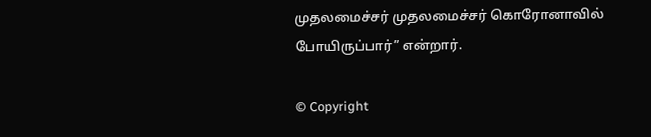முதலமைச்சர் முதலமைச்சர் கொரோனாவில் போயிருப்பார்” என்றார்.

© Copyright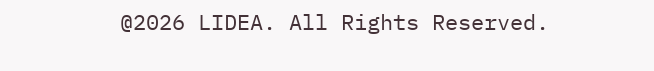@2026 LIDEA. All Rights Reserved.